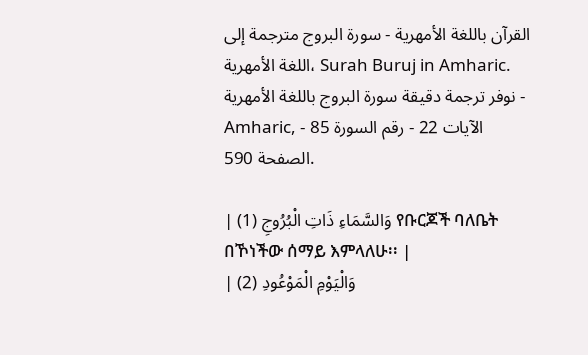القرآن باللغة الأمهرية - سورة البروج مترجمة إلى اللغة الأمهرية، Surah Buruj in Amharic. نوفر ترجمة دقيقة سورة البروج باللغة الأمهرية - Amharic, الآيات 22 - رقم السورة 85 - الصفحة 590.

| وَالسَّمَاءِ ذَاتِ الْبُرُوجِ (1) የቡርጆች ባለቤት በኾነችው ሰማይ እምላለሁ፡፡ |
| وَالْيَوْمِ الْمَوْعُودِ (2)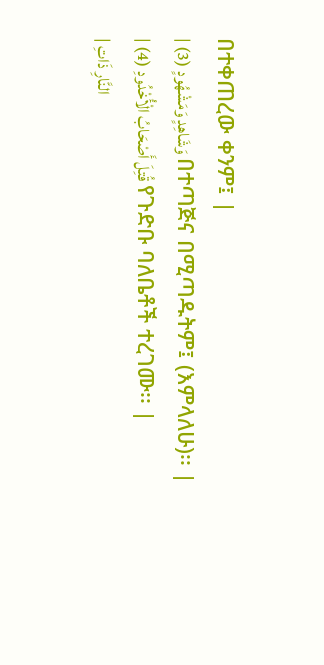በተቀጠረው ቀንም፤ |
| وَشَاهِدٍ وَمَشْهُودٍ (3) በተጣጅና በሚጣዱትም፤ (እምላለሁ)፡፡ |
| قُتِلَ أَصْحَابُ الْأُخْدُودِ (4) የጉድቡ ባለቤቶች ተረገሙ፡፡ |
| النَّارِ ذَاتِ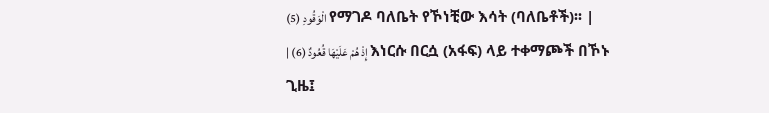الْوَقُودِ (5) የማገዶ ባለቤት የኾነቺው እሳት (ባለቤቶች)፡፡ |
| إِذْ هُمْ عَلَيْهَا قُعُودٌ (6) እነርሱ በርሷ (አፋፍ) ላይ ተቀማጮች በኾኑ ጊዜ፤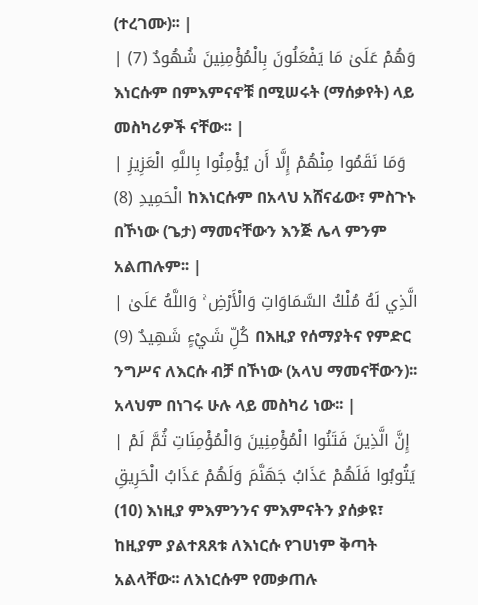(ተረገሙ)፡፡ |
| وَهُمْ عَلَىٰ مَا يَفْعَلُونَ بِالْمُؤْمِنِينَ شُهُودٌ (7) እነርሱም በምእምናኖቹ በሚሠሩት (ማሰቃየት) ላይ መስካሪዎች ናቸው፡፡ |
| وَمَا نَقَمُوا مِنْهُمْ إِلَّا أَن يُؤْمِنُوا بِاللَّهِ الْعَزِيزِ الْحَمِيدِ (8) ከእነርሱም በአላህ አሸናፊው፣ ምስጉኑ በኾነው (ጌታ) ማመናቸውን እንጅ ሌላ ምንም አልጠሉም፡፡ |
| الَّذِي لَهُ مُلْكُ السَّمَاوَاتِ وَالْأَرْضِ ۚ وَاللَّهُ عَلَىٰ كُلِّ شَيْءٍ شَهِيدٌ (9) በእዚያ የሰማያትና የምድር ንግሥና ለእርሱ ብቻ በኾነው (አላህ ማመናቸውን)፡፡ አላህም በነገሩ ሁሉ ላይ መስካሪ ነው፡፡ |
| إِنَّ الَّذِينَ فَتَنُوا الْمُؤْمِنِينَ وَالْمُؤْمِنَاتِ ثُمَّ لَمْ يَتُوبُوا فَلَهُمْ عَذَابُ جَهَنَّمَ وَلَهُمْ عَذَابُ الْحَرِيقِ (10) እነዚያ ምእምንንና ምእምናትን ያሰቃዩ፣ ከዚያም ያልተጸጸቱ ለእነርሱ የገሀነም ቅጣት አልላቸው፡፡ ለእነርሱም የመቃጠሉ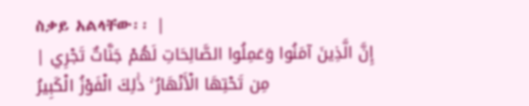ስቃይ አልላቸው፡፡ |
| إِنَّ الَّذِينَ آمَنُوا وَعَمِلُوا الصَّالِحَاتِ لَهُمْ جَنَّاتٌ تَجْرِي مِن تَحْتِهَا الْأَنْهَارُ ۚ ذَٰلِكَ الْفَوْزُ الْكَبِيرُ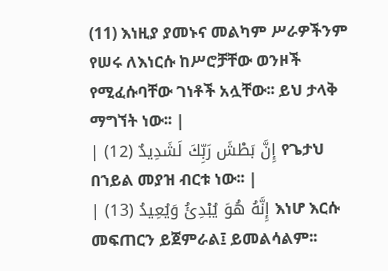(11) እነዚያ ያመኑና መልካም ሥራዎችንም የሠሩ ለእነርሱ ከሥሮቻቸው ወንዞች የሚፈሱባቸው ገነቶች አሏቸው፡፡ ይህ ታላቅ ማግኘት ነው፡፡ |
| إِنَّ بَطْشَ رَبِّكَ لَشَدِيدٌ (12) የጌታህ በኀይል መያዝ ብርቱ ነው፡፡ |
| إِنَّهُ هُوَ يُبْدِئُ وَيُعِيدُ (13) እነሆ እርሱ መፍጠርን ይጀምራል፤ ይመልሳልም፡፡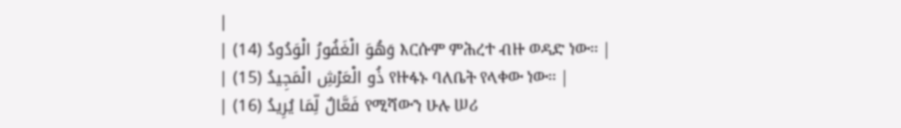|
| وَهُوَ الْغَفُورُ الْوَدُودُ (14) እርሱም ምሕረተ ብዙ ወዳድ ነው፡፡ |
| ذُو الْعَرْشِ الْمَجِيدُ (15) የዙፋኑ ባለቤት የላቀው ነው፡፡ |
| فَعَّالٌ لِّمَا يُرِيدُ (16) የሚሻውን ሁሉ ሠሪ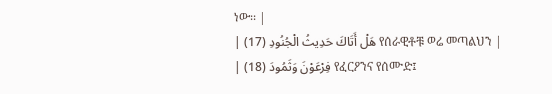ነው፡፡ |
| هَلْ أَتَاكَ حَدِيثُ الْجُنُودِ (17) የሰራዊቶቹ ወሬ መጣልህን |
| فِرْعَوْنَ وَثَمُودَ (18) የፈርዖንና የሰሙድ፤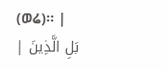(ወሬ)፡፡ |
| بَلِ الَّذِينَ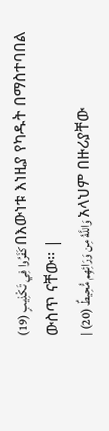كَفَرُوا فِي تَكْذِيبٍ (19) በእውነቱ እነዚያ የካዱት በማስተባበል ውስጥ ናቸው፡፡ |
| وَاللَّهُ مِن وَرَائِهِم مُّحِيطٌ (20) አላህም በዙሪያቸው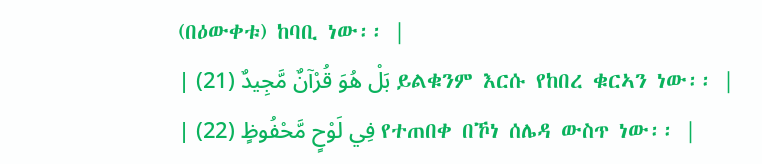(በዕውቀቱ) ከባቢ ነው፡፡ |
| بَلْ هُوَ قُرْآنٌ مَّجِيدٌ (21) ይልቁንም እርሱ የከበረ ቁርኣን ነው፡፡ |
| فِي لَوْحٍ مَّحْفُوظٍ (22) የተጠበቀ በኾነ ሰሌዳ ውስጥ ነው፡፡ |